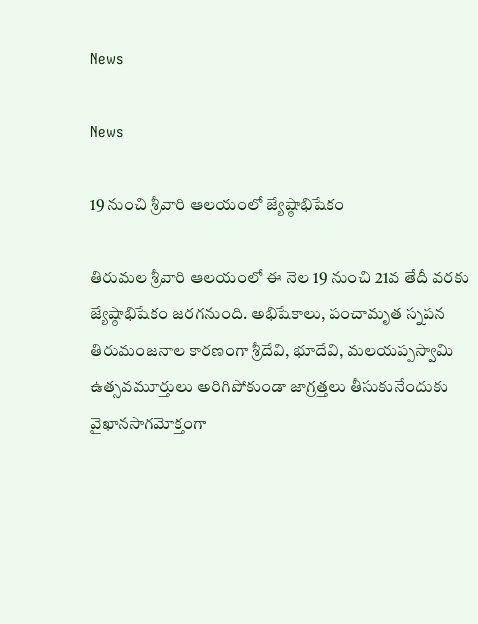News

News

19 నుంచి శ్రీవారి ఆలయంలో జ్యేష్ఠాభిషేకం

తిరుమల శ్రీవారి ఆలయంలో ఈ నెల 19 నుంచి 21వ తేదీ వరకు జ్యేష్ఠాభిషేకం జరగనుంది. అభిషేకాలు, పంచామృత స్నపన తిరుమంజనాల కారణంగా శ్రీదేవి, భూదేవి, మలయప్పస్వామి ఉత్సవమూర్తులు అరిగిపోకుండా జాగ్రత్తలు తీసుకునేందుకు వైఖానసాగమోక్తంగా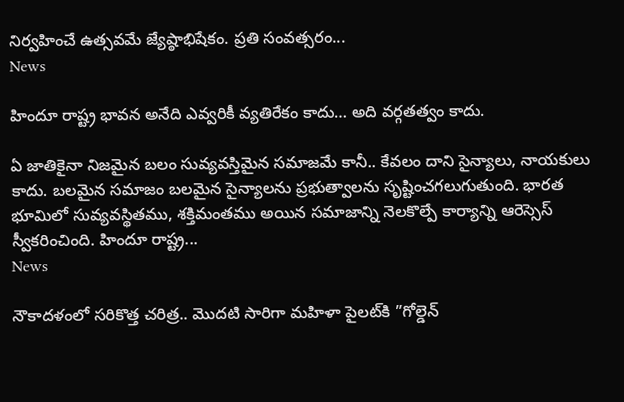నిర్వహించే ఉత్సవమే జ్యేష్ఠాభిషేకం. ప్రతి సంవత్సరం...
News

హిందూ రాష్ట్ర భావన అనేది ఎవ్వరికీ వ్యతిరేకం కాదు… అది వర్గతత్వం కాదు.

ఏ జాతికైనా నిజమైన బలం సువ్యవస్తిమైన సమాజమే కానీ.. కేవలం దాని సైన్యాలు, నాయకులు కాదు. బలమైన సమాజం బలమైన సైన్యాలను ప్రభుత్వాలను సృష్టించగలుగుతుంది. భారత భూమిలో సువ్యవస్థితము, శక్తిమంతము అయిన సమాజాన్ని నెలకొల్పే కార్యాన్ని ఆరెస్సెస్‌ స్వీకరించింది. హిందూ రాష్ట్ర...
News

నౌకాదళంలో సరికొత్త చరిత్ర.. మొదటి సారిగా మహిళా పైలట్‌కి ”గోల్డెన్‌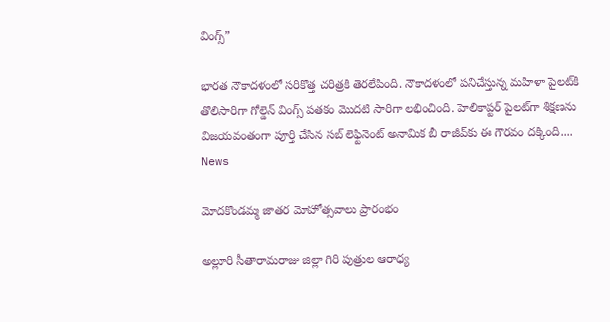వింగ్స్‌”

భారత నౌకాదళంలో సరికొత్త చరిత్రకి తెరలేపింది. నౌకాదళంలో పనిచేస్తున్న మహిళా పైలట్‌కి తొలిసారిగా గోల్డెన్‌ వింగ్స్‌ పతకం మొదటి సారిగా లభించింది. హెలికాప్టర్‌ పైలట్‌గా శిక్షణను విజయవంతంగా పూర్తి చేసిన సబ్‌ లెఫ్టినెంట్‌ అనామిక బీ రాజీవ్‌కు ఈ గౌరవం దక్కింది....
News

మోదకొండమ్మ జాతర మోహోత్సవాలు ప్రారంభం

అల్లూరి సీతారామరాజు జిల్లా గిరి పుత్రుల ఆరాధ్య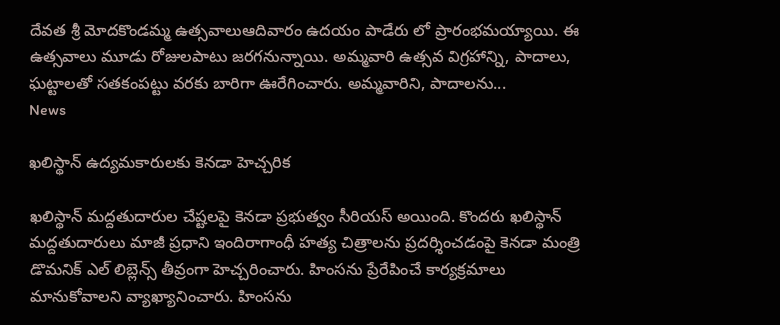దేవత శ్రీ మోదకొండమ్మ ఉత్సవాలుఆదివారం ఉదయం పాడేరు లో ప్రారంభమయ్యాయి. ఈ ఉత్సవాలు మూడు రోజులపాటు జరగనున్నాయి. అమ్మవారి ఉత్సవ విగ్రహాన్ని, పాదాలు, ఘట్టాలతో సతకంపట్టు వరకు బారిగా ఊరేగించారు. అమ్మవారిని, పాదాలను...
News

ఖలిస్థాన్ ఉద్యమకారులకు కెనడా హెచ్చరిక

ఖలిస్థాన్ మద్దతుదారుల చేష్టలపై కెనడా ప్రభుత్వం సీరియస్ అయింది. కొందరు ఖలిస్థాన్ మద్దతుదారులు మాజీ ప్రధాని ఇందిరాగాంధీ హత్య చిత్రాలను ప్రదర్శించడంపై కెనడా మంత్రి డొమనిక్ ఎల్ లిబ్లెన్స్ తీవ్రంగా హెచ్చరించారు. హింసను ప్రేరేపించే కార్యక్రమాలు మానుకోవాలని వ్యాఖ్యానించారు. హింసను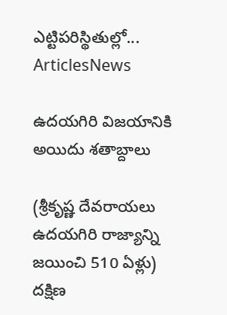ఎట్టిపరిస్థితుల్లో...
ArticlesNews

ఉదయగిరి విజయానికి అయిదు శతాబ్దాలు

(శ్రీకృష్ణ దేవరాయలు ఉదయగిరి రాజ్యాన్ని జయించి 510 ఏళ్లు) దక్షిణ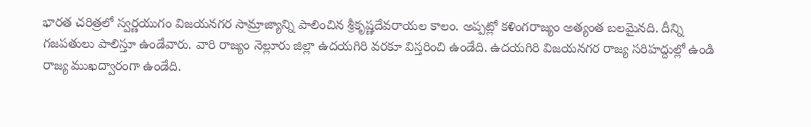భారత చరిత్రలో స్వర్ణయుగం విజయనగర సామ్రాజ్యాన్ని పాలించిన శ్రీకృష్ణదేవరాయల కాలం. అప్పట్లో కళింగరాజ్యం అత్యంత బలమైనది. దీన్ని గజపతులు పాలిస్తూ ఉండేవారు. వారి రాజ్యం నెల్లూరు జిల్లా ఉదయగిరి వరకూ విస్తరించి ఉండేది. ఉదయగిరి విజయనగర రాజ్య సరిహద్దుల్లో ఉండి రాజ్య ముఖద్వారంగా ఉండేది.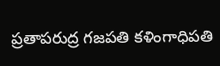ప్రతాపరుద్ర గజపతి కళింగాధిపతి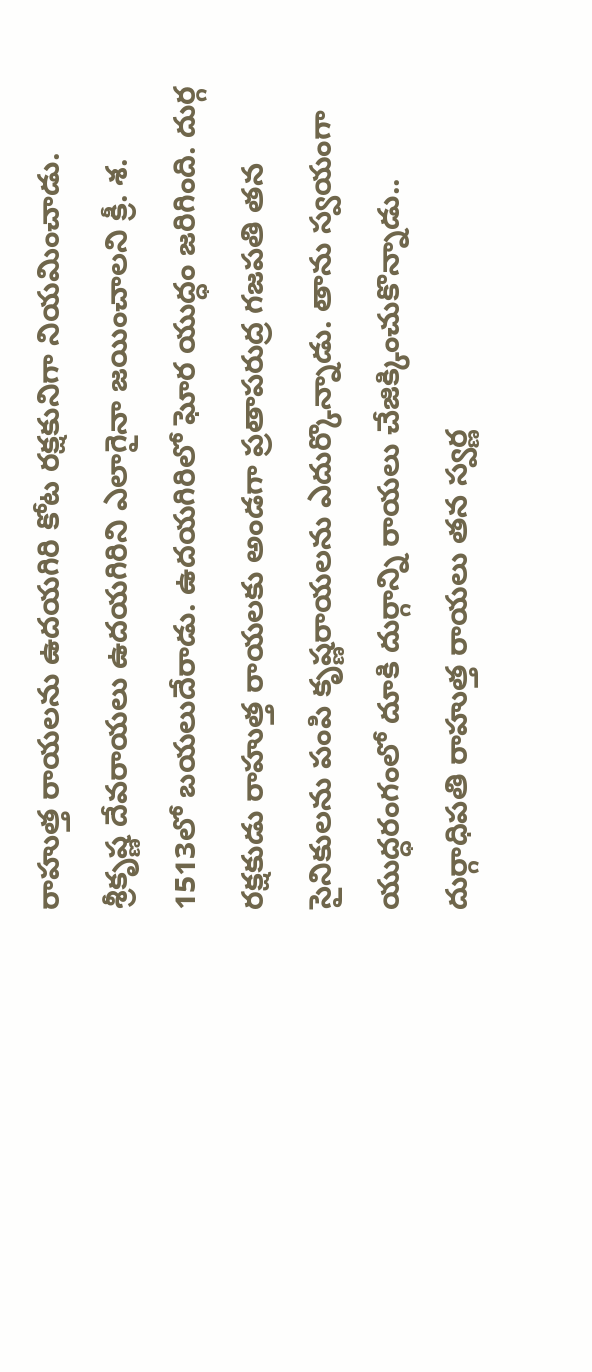రాహుత్త రాయలను ఉదయగిరి కోట రక్షకునిగా నియమించాడు. శ్రీకృష్ణ దేవరాయలు ఉదయగిరిని ఎలాగైనా జయించాలని క్రీ. శ. 1513లో బయలుదేరాడు. ఉదయగిరిలో ఘోర యుద్ధం జరిగింది. దుర్గ రక్షకుడు రాహుత్త రాయలకు అండగా ప్రతాపరుద్ర గజపతి తన సైనికులను పంపి కృష్ణరాయలను ఎదుర్కొన్నాడు. తాను స్వయంగా యుద్ధరంగంలో దూకి దుర్గాన్ని రాయలు చేజిక్కించుకొన్నాడు.. దుర్గాధిపతి రాహుత్త రాయలు తన స్వర్ణ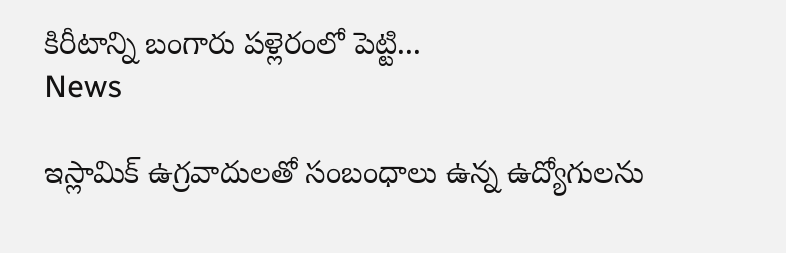కిరీటాన్ని బంగారు పళ్లెరంలో పెట్టి...
News

ఇస్లామిక్ ఉగ్రవాదులతో సంబంధాలు ఉన్న ఉద్యోగులను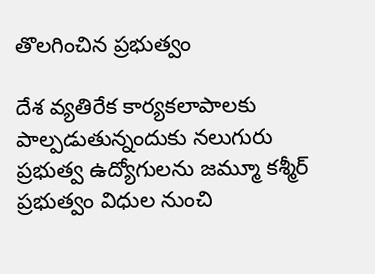తొలగించిన ప్రభుత్వం

దేశ వ్యతిరేక కార్యకలాపాలకు పాల్పడుతున్నందుకు నలుగురు ప్రభుత్వ ఉద్యోగులను జమ్మూ కశ్మీర్‌ ప్రభుత్వం విధుల నుంచి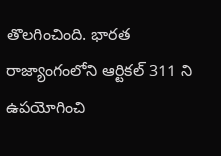తొలగించింది. భారత రాజ్యాంగంలోని ఆర్టికల్‌ 311 ని ఉపయోగించి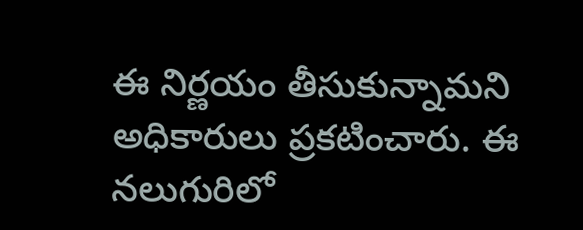ఈ నిర్ణయం తీసుకున్నామని అధికారులు ప్రకటించారు. ఈ నలుగురిలో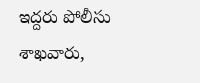ఇద్దరు పోలీసు శాఖవారు,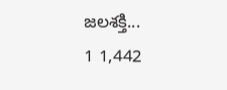జలశక్తి...
1 1,442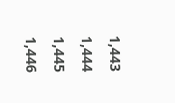1,443 1,444 1,445 1,446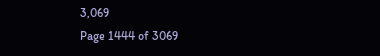3,069
Page 1444 of 3069